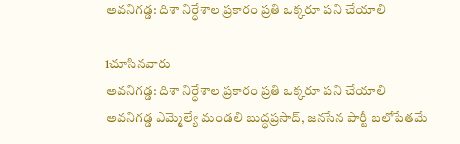అవనిగడ్డ: దిశా నిర్ధేశాల ప్రకారం ప్రతి ఒక్కరూ పని చేయాలి

1చూసినవారు
అవనిగడ్డ: దిశా నిర్ధేశాల ప్రకారం ప్రతి ఒక్కరూ పని చేయాలి
అవనిగడ్డ ఎమ్మెల్యే మండలి బుద్ధప్రసాద్, జనసేన పార్టీ బలోపేతమే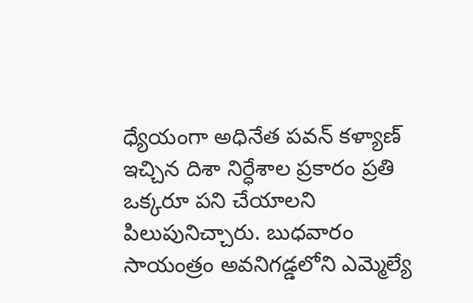ధ్యేయంగా అధినేత పవన్ కళ్యాణ్ ఇచ్చిన దిశా నిర్ధేశాల ప్రకారం ప్రతి ఒక్కరూ పని చేయాలని పిలుపునిచ్చారు. బుధవారం సాయంత్రం అవనిగడ్డలోని ఎమ్మెల్యే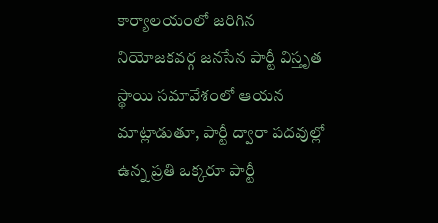కార్యాలయంలో జరిగిన నియోజకవర్గ జనసేన పార్టీ విస్తృత స్థాయి సమావేశంలో ఆయన మాట్లాడుతూ, పార్టీ ద్వారా పదవుల్లో ఉన్న ప్రతి ఒక్కరూ పార్టీ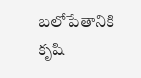బలోపేతానికి కృషి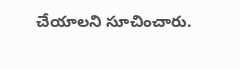చేయాలని సూచించారు.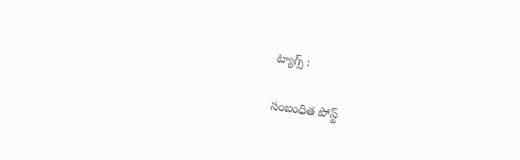ట్యాగ్స్ :

సంబంధిత పోస్ట్